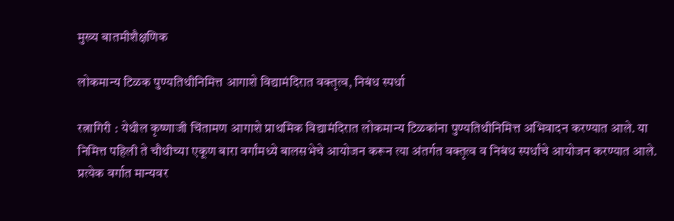मुख्य बातमीशैक्षणिक

लोकमान्य टिळक पुण्यतिथीनिमित्त आगाशे विद्यामंदिरात वक्तृत्व, निबंध स्पर्धा

रत्नागिरी : येथील कृष्णाजी चिंतामण आगाशे प्राथमिक विद्यामंदिरात लोकमान्य टिळकांना पुण्यतिथीनिमित्त अभिवादन करण्यात आले. या निमित्त पहिली ते चौथीच्या एकूण बारा वर्गांमध्ये बालसभेचे आयोजन करून त्या अंतर्गत वक्तृत्व व निबंध स्पर्धांचे आयोजन करण्यात आले. प्रत्येक वर्गात मान्यवर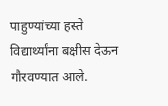पाहुण्यांच्या हस्ते विद्यार्थ्यांना बक्षीस देऊन गौरवण्यात आले.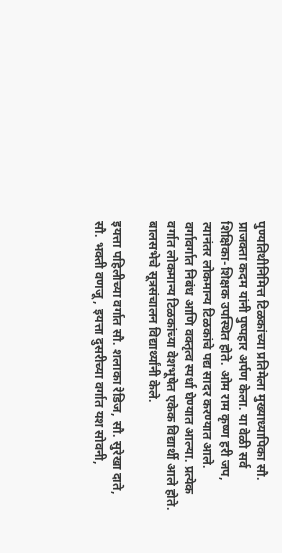पुण्यतिथीनिमित्त टिळकांच्या प्रतिमेला मुख्याध्यापिका सौ. प्राजक्ता कदम यांनी पुष्पहार अर्पण केला. या वेळी सर्व शिक्षिका-शिक्षक उपस्थित होते. ओम राम कृष्ण हरी जप, त्यानंतर लोकमान्य टिळकांचे पद्य सादर करण्यात आले. वर्गावर्गात निबंध आणि वक्तृत्व स्पर्धा घेण्यात आल्या. प्रत्येक वर्गात लोकमान्य टिळकांच्या वेशभूषेत एकेक विद्यार्थी आले होते. बालसभेचे सूत्रसंचालन विद्यार्थ्यांनी केले.

इयत्ता पहिलीच्या वर्गात सौ. शलाका रेडिज, सौ. सुरेखा दाते, सौ. भक्ती वणजू, इयत्ता दुसरीच्या वर्गात यश सोवनी,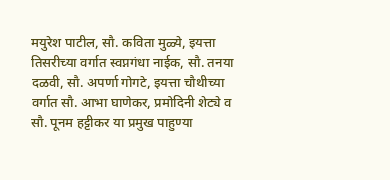मयुरेश पाटील, सौ. कविता मुळ्ये, इयत्ता तिसरीच्या वर्गात स्वप्नगंधा नाईक, सौ. तनया दळवी, सौ. अपर्णा गोगटे, इयत्ता चौथीच्या वर्गात सौ. आभा घाणेकर, प्रमोदिनी शेट्ये व सौ. पूनम हट्टीकर या प्रमुख पाहुण्या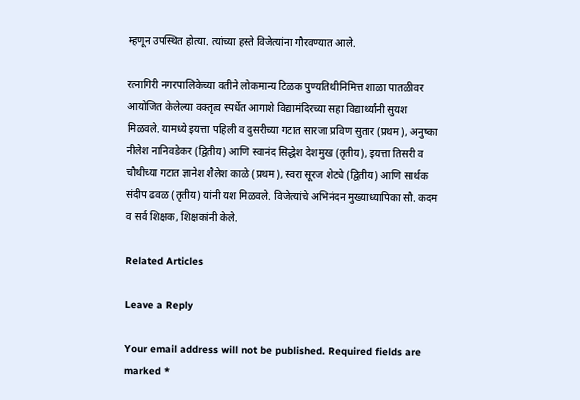म्हणून उपस्थित होत्या. त्यांच्या हस्ते विजेत्यांना गौरवण्यात आले.

रत्नागिरी नगरपालिकेच्या वतीने लोकमान्य टिळक पुण्यतिथीनिमित्त शाळा पातळीवर आयोजित केलेल्या वक्तृत्व स्पर्धेत आगाशे विद्यामंदिरच्या सहा विद्यार्थ्यांनी सुयश मिळवले. यामध्ये इयत्ता पहिली व दुसरीच्या गटात सारजा प्रविण सुतार (प्रथम), अनुष्का नीलेश नानिवडेकर (द्वितीय) आणि स्वानंद सिद्धेश देशमुख (तृतीय), इयत्ता तिसरी व चौथीच्या गटात ज्ञानेश शैलेश काळे (प्रथम), स्वरा सूरज शेट्ये (द्वितीय) आणि सार्थक संदीप ढवळ (तृतीय) यांनी यश मिळवले. विजेत्यांचे अभिनंदन मुख्याध्यापिका सौ. कदम व सर्व शिक्षक, शिक्षकांनी केले.

Related Articles

Leave a Reply

Your email address will not be published. Required fields are marked *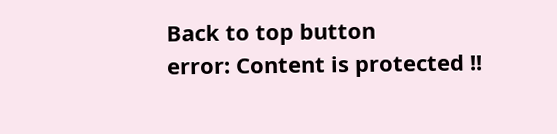Back to top button
error: Content is protected !!